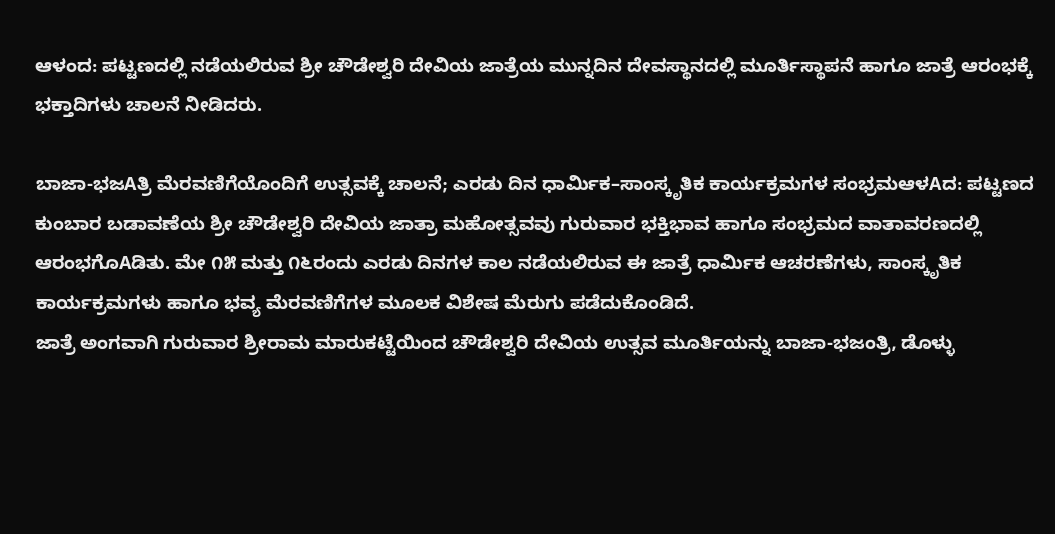ಆಳಂದ: ಪಟ್ಟಣದಲ್ಲಿ ನಡೆಯಲಿರುವ ಶ್ರೀ ಚೌಡೇಶ್ವರಿ ದೇವಿಯ ಜಾತ್ರೆಯ ಮುನ್ನದಿನ ದೇವಸ್ಥಾನದಲ್ಲಿ ಮೂರ್ತಿಸ್ಥಾಪನೆ ಹಾಗೂ ಜಾತ್ರೆ ಆರಂಭಕ್ಕೆ ಭಕ್ತಾದಿಗಳು ಚಾಲನೆ ನೀಡಿದರು.

ಬಾಜಾ-ಭಜAತ್ರಿ ಮೆರವಣಿಗೆಯೊಂದಿಗೆ ಉತ್ಸವಕ್ಕೆ ಚಾಲನೆ; ಎರಡು ದಿನ ಧಾರ್ಮಿಕ–ಸಾಂಸ್ಕೃತಿಕ ಕಾರ್ಯಕ್ರಮಗಳ ಸಂಭ್ರಮಆಳAದ: ಪಟ್ಟಣದ ಕುಂಬಾರ ಬಡಾವಣೆಯ ಶ್ರೀ ಚೌಡೇಶ್ವರಿ ದೇವಿಯ ಜಾತ್ರಾ ಮಹೋತ್ಸವವು ಗುರುವಾರ ಭಕ್ತಿಭಾವ ಹಾಗೂ ಸಂಭ್ರಮದ ವಾತಾವರಣದಲ್ಲಿ ಆರಂಭಗೊAಡಿತು. ಮೇ ೧೫ ಮತ್ತು ೧೬ರಂದು ಎರಡು ದಿನಗಳ ಕಾಲ ನಡೆಯಲಿರುವ ಈ ಜಾತ್ರೆ ಧಾರ್ಮಿಕ ಆಚರಣೆಗಳು, ಸಾಂಸ್ಕೃತಿಕ ಕಾರ್ಯಕ್ರಮಗಳು ಹಾಗೂ ಭವ್ಯ ಮೆರವಣಿಗೆಗಳ ಮೂಲಕ ವಿಶೇಷ ಮೆರುಗು ಪಡೆದುಕೊಂಡಿದೆ.
ಜಾತ್ರೆ ಅಂಗವಾಗಿ ಗುರುವಾರ ಶ್ರೀರಾಮ ಮಾರುಕಟ್ಟೆಯಿಂದ ಚೌಡೇಶ್ವರಿ ದೇವಿಯ ಉತ್ಸವ ಮೂರ್ತಿಯನ್ನು ಬಾಜಾ-ಭಜಂತ್ರಿ, ಡೊಳ್ಳು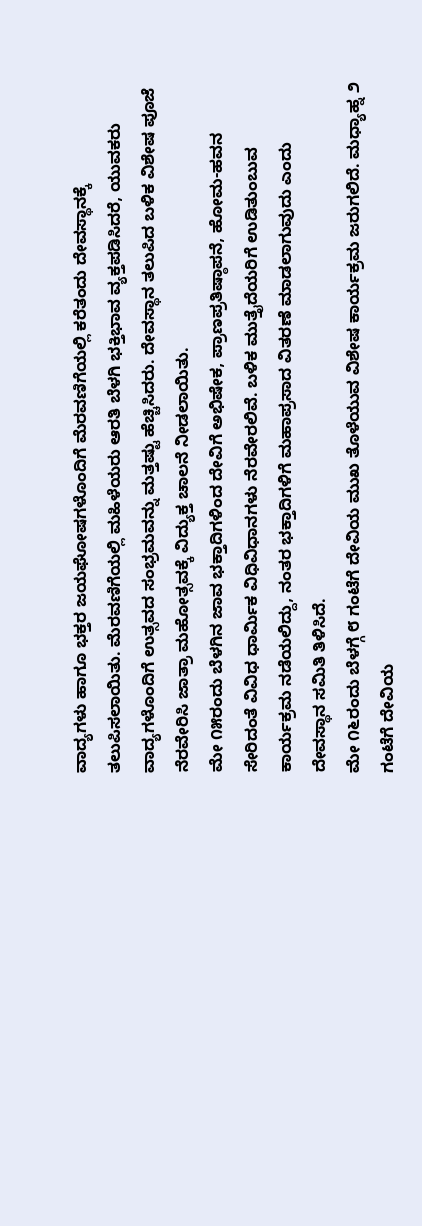ವಾದ್ಯಗಳು ಹಾಗೂ ಭಕ್ತರ ಜಯಘೋಷಗಳೊಂದಿಗೆ ಮೆರವಣಿಗೆಯಲ್ಲಿ ಕರೆತಂದು ದೇವಸ್ಥಾನಕ್ಕೆ ತಲುಪಿಸಲಾಯಿತು. ಮೆರವಣಿಗೆಯಲ್ಲಿ ಮಹಿಳೆಯರು ಆರತಿ ಬೆಳಗಿ ಭಕ್ತಿಭಾವ ವ್ಯಕ್ತಪಡಿಸಿದರೆ, ಯುವಕರು ವಾದ್ಯಗಳೊಂದಿಗೆ ಉತ್ಸವದ ಸಂಭ್ರಮವನ್ನು ಮತ್ತಷ್ಟು ಹೆಚ್ಚಿಸಿದರು. ದೇವಸ್ಥಾನ ತಲುಪಿದ ಬಳಿಕ ವಿಶೇಷ ಪೂಜೆ ನೆರವೇರಿಸಿ ಜಾತ್ರಾ ಮಹೋತ್ಸವಕ್ಕೆ ವಿದ್ಯುಕ್ತ ಚಾಲನೆ ನೀಡಲಾಯಿತು.
ಮೇ ೧೫ರಂದು ಬೆಳಗಿನ ಜಾವ ಭಕ್ತಾದಿಗಳಿಂದ ದೇವಿಗೆ ಅಭಿಷೇಕ, ಪ್ರಾಣಪ್ರತಿಷ್ಠಾಪನೆ, ಹೋಮ-ಹವನ ಸೇರಿದಂತೆ ವಿವಿಧ ಧಾರ್ಮಿಕ ವಿಧಿವಿಧಾನಗಳು ನೆರವೇರಲಿವೆ. ಬಳಿಕ ಮುತ್ತೈದೆಯರಿಗೆ ಉಡಿತುಂಬುವ ಕಾರ್ಯಕ್ರಮ ನಡೆಯಲಿದ್ದು, ನಂತರ ಭಕ್ತಾದಿಗಳಿಗೆ ಮಹಾಪ್ರಸಾದ ವಿತರಣೆ ಮಾಡಲಾಗುವುದು ಎಂದು ದೇವಸ್ಥಾನ ಸಮಿತಿ ತಿಳಿಸಿದೆ.
ಮೇ ೧೬ರಂದು ಬೆಳಗ್ಗೆ ೮ ಗಂಟೆಗೆ ದೇವಿಯ ಮುಖ ತೊಳೆಯುವ ವಿಶೇಷ ಕಾರ್ಯಕ್ರಮ ಜರುಗಲಿದೆ. ಮಧ್ಯಾಹ್ನ ೨ ಗಂಟೆಗೆ ದೇವಿಯ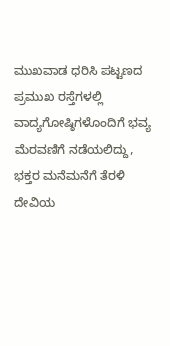ಮುಖವಾಡ ಧರಿಸಿ ಪಟ್ಟಣದ ಪ್ರಮುಖ ರಸ್ತೆಗಳಲ್ಲಿ ವಾದ್ಯಗೋಷ್ಠಿಗಳೊಂದಿಗೆ ಭವ್ಯ ಮೆರವಣಿಗೆ ನಡೆಯಲಿದ್ದು, ಭಕ್ತರ ಮನೆಮನೆಗೆ ತೆರಳಿ ದೇವಿಯ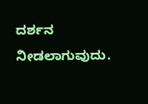ದರ್ಶನ ನೀಡಲಾಗುವುದು.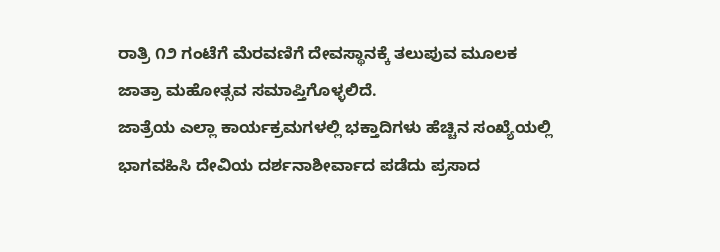ರಾತ್ರಿ ೧೨ ಗಂಟೆಗೆ ಮೆರವಣಿಗೆ ದೇವಸ್ಥಾನಕ್ಕೆ ತಲುಪುವ ಮೂಲಕ ಜಾತ್ರಾ ಮಹೋತ್ಸವ ಸಮಾಪ್ತಿಗೊಳ್ಳಲಿದೆ.
ಜಾತ್ರೆಯ ಎಲ್ಲಾ ಕಾರ್ಯಕ್ರಮಗಳಲ್ಲಿ ಭಕ್ತಾದಿಗಳು ಹೆಚ್ಚಿನ ಸಂಖ್ಯೆಯಲ್ಲಿ ಭಾಗವಹಿಸಿ ದೇವಿಯ ದರ್ಶನಾಶೀರ್ವಾದ ಪಡೆದು ಪ್ರಸಾದ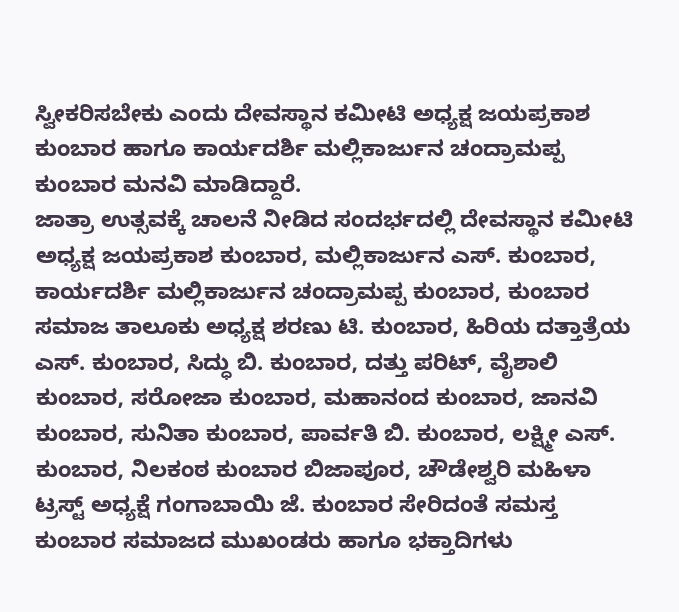ಸ್ವೀಕರಿಸಬೇಕು ಎಂದು ದೇವಸ್ಥಾನ ಕಮೀಟಿ ಅಧ್ಯಕ್ಷ ಜಯಪ್ರಕಾಶ ಕುಂಬಾರ ಹಾಗೂ ಕಾರ್ಯದರ್ಶಿ ಮಲ್ಲಿಕಾರ್ಜುನ ಚಂದ್ರಾಮಪ್ಪ ಕುಂಬಾರ ಮನವಿ ಮಾಡಿದ್ದಾರೆ.
ಜಾತ್ರಾ ಉತ್ಸವಕ್ಕೆ ಚಾಲನೆ ನೀಡಿದ ಸಂದರ್ಭದಲ್ಲಿ ದೇವಸ್ಥಾನ ಕಮೀಟಿ ಅಧ್ಯಕ್ಷ ಜಯಪ್ರಕಾಶ ಕುಂಬಾರ, ಮಲ್ಲಿಕಾರ್ಜುನ ಎಸ್. ಕುಂಬಾರ, ಕಾರ್ಯದರ್ಶಿ ಮಲ್ಲಿಕಾರ್ಜುನ ಚಂದ್ರಾಮಪ್ಪ ಕುಂಬಾರ, ಕುಂಬಾರ ಸಮಾಜ ತಾಲೂಕು ಅಧ್ಯಕ್ಷ ಶರಣು ಟಿ. ಕುಂಬಾರ, ಹಿರಿಯ ದತ್ತಾತ್ರೆಯ ಎಸ್. ಕುಂಬಾರ, ಸಿದ್ಧು ಬಿ. ಕುಂಬಾರ, ದತ್ತು ಪರಿಟ್, ವೈಶಾಲಿ ಕುಂಬಾರ, ಸರೋಜಾ ಕುಂಬಾರ, ಮಹಾನಂದ ಕುಂಬಾರ, ಜಾನವಿ ಕುಂಬಾರ, ಸುನಿತಾ ಕುಂಬಾರ, ಪಾರ್ವತಿ ಬಿ. ಕುಂಬಾರ, ಲಕ್ಷ್ಮೀ ಎಸ್. ಕುಂಬಾರ, ನಿಲಕಂಠ ಕುಂಬಾರ ಬಿಜಾಪೂರ, ಚೌಡೇಶ್ವರಿ ಮಹಿಳಾ ಟ್ರಸ್ಟ್ ಅಧ್ಯಕ್ಷೆ ಗಂಗಾಬಾಯಿ ಜೆ. ಕುಂಬಾರ ಸೇರಿದಂತೆ ಸಮಸ್ತ ಕುಂಬಾರ ಸಮಾಜದ ಮುಖಂಡರು ಹಾಗೂ ಭಕ್ತಾದಿಗಳು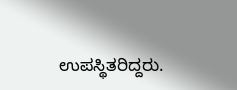ಉಪಸ್ಥಿತರಿದ್ದರು.